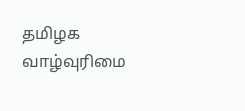தமிழக வாழ்வுரிமை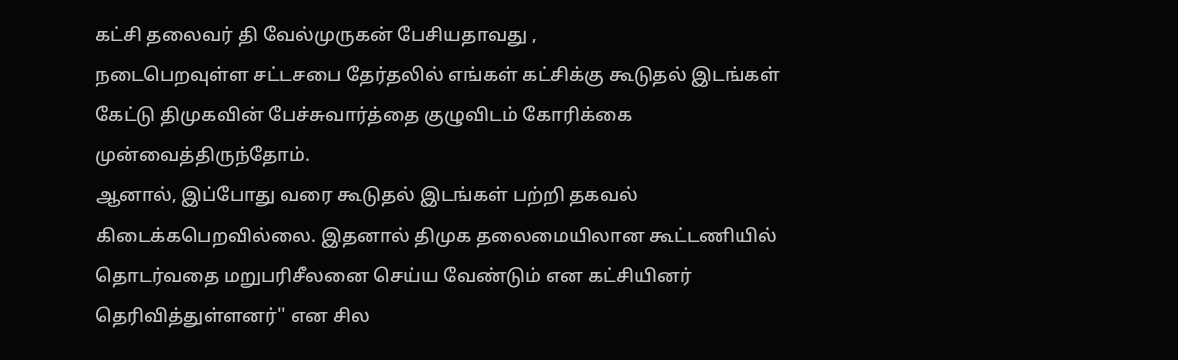கட்சி தலைவர் தி வேல்முருகன் பேசியதாவது ,
நடைபெறவுள்ள சட்டசபை தேர்தலில் எங்கள் கட்சிக்கு கூடுதல் இடங்கள் கேட்டு திமுகவின் பேச்சுவார்த்தை குழுவிடம் கோரிக்கை முன்வைத்திருந்தோம்.
ஆனால், இப்போது வரை கூடுதல் இடங்கள் பற்றி தகவல் கிடைக்கபெறவில்லை. இதனால் திமுக தலைமையிலான கூட்டணியில் தொடர்வதை மறுபரிசீலனை செய்ய வேண்டும் என கட்சியினர் தெரிவித்துள்ளனர்'' என சில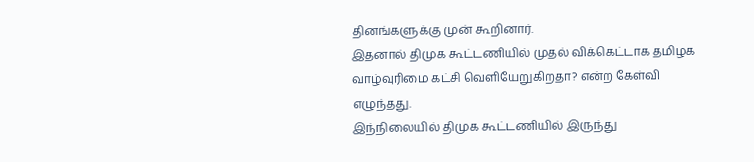தினங்களுக்கு முன் கூறினார்.
இதனால் திமுக கூட்டணியில் முதல் விக்கெட்டாக தமிழக வாழ்வுரிமை கட்சி வெளியேறுகிறதா? என்ற கேள்வி எழுந்தது.
இந்நிலையில் திமுக கூட்டணியில் இருந்து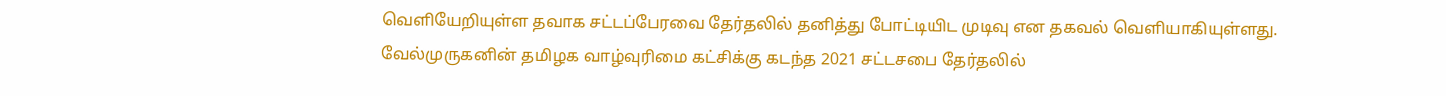வெளியேறியுள்ள தவாக சட்டப்பேரவை தேர்தலில் தனித்து போட்டியிட முடிவு என தகவல் வெளியாகியுள்ளது.
வேல்முருகனின் தமிழக வாழ்வுரிமை கட்சிக்கு கடந்த 2021 சட்டசபை தேர்தலில்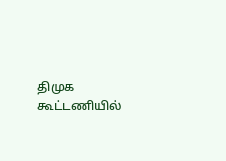திமுக கூட்டணியில்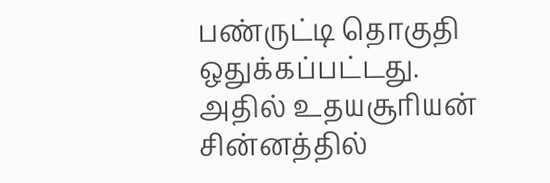பண்ருட்டி தொகுதி ஒதுக்கப்பட்டது.
அதில் உதயசூரியன் சின்னத்தில்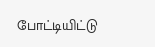போட்டியிட்டு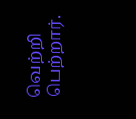வெற்றி பெற்றார்.